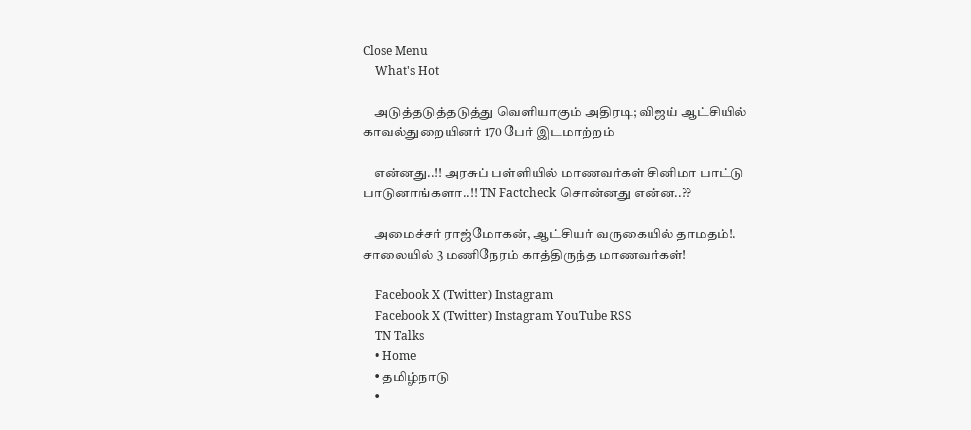Close Menu
    What's Hot

    அடுத்தடுத்தடுத்து வெளியாகும் அதிரடி; விஜய் ஆட்சியில் காவல்துறையினர் 170 பேர் இடமாற்றம்

    என்னது..!! அரசுப் பள்ளியில் மாணவர்கள் சினிமா பாட்டு பாடுனாங்களா..!! TN Factcheck சொன்னது என்ன..??

    அமைச்சர் ராஜ்மோகன், ஆட்சியர் வருகையில் தாமதம்!. சாலையில் 3 மணிநேரம் காத்திருந்த மாணவர்கள்!

    Facebook X (Twitter) Instagram
    Facebook X (Twitter) Instagram YouTube RSS
    TN Talks
    • Home
    • தமிழ்நாடு
    •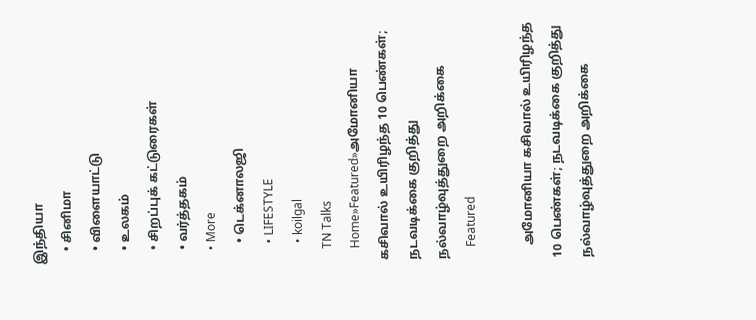இந்தியா
    • சினிமா
    • விளையாட்டு
    • உலகம்
    • சிறப்புக் கட்டுரைகள்
    • வர்த்தகம்
    • More
      • டெக்னாலஜி
      • LIFESTYLE
      • koilgal
    TN Talks
    Home»Featured»அமோனியா கசிவால் உயிரிழந்த 10 பெண்கள்; நடவடிக்கை குறித்து நல்வாழ்வுத்துறை அறிக்கை
    Featured

    அமோனியா கசிவால் உயிரிழந்த 10 பெண்கள்; நடவடிக்கை குறித்து நல்வாழ்வுத்துறை அறிக்கை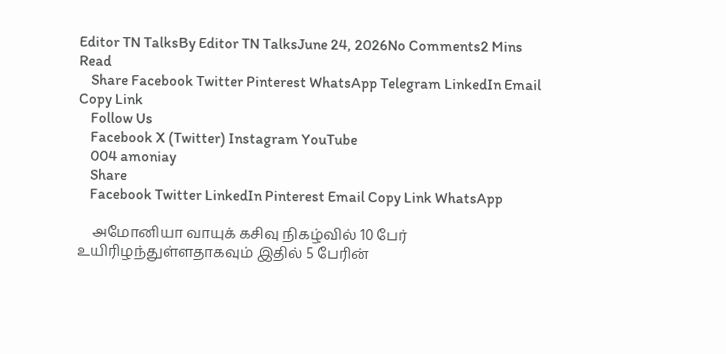Editor TN TalksBy Editor TN TalksJune 24, 2026No Comments2 Mins Read
    Share Facebook Twitter Pinterest WhatsApp Telegram LinkedIn Email Copy Link
    Follow Us
    Facebook X (Twitter) Instagram YouTube
    004 amoniay
    Share
    Facebook Twitter LinkedIn Pinterest Email Copy Link WhatsApp

    அமோனியா வாயுக் கசிவு நிகழ்வில் 10 பேர் உயிரிழந்துள்ளதாகவும் இதில் 5 பேரின்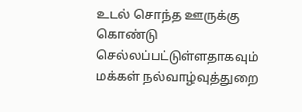உடல் சொந்த ஊருக்கு கொண்டு செல்லப்பட்டுள்ளதாகவும் மக்கள் நல்வாழ்வுத்துறை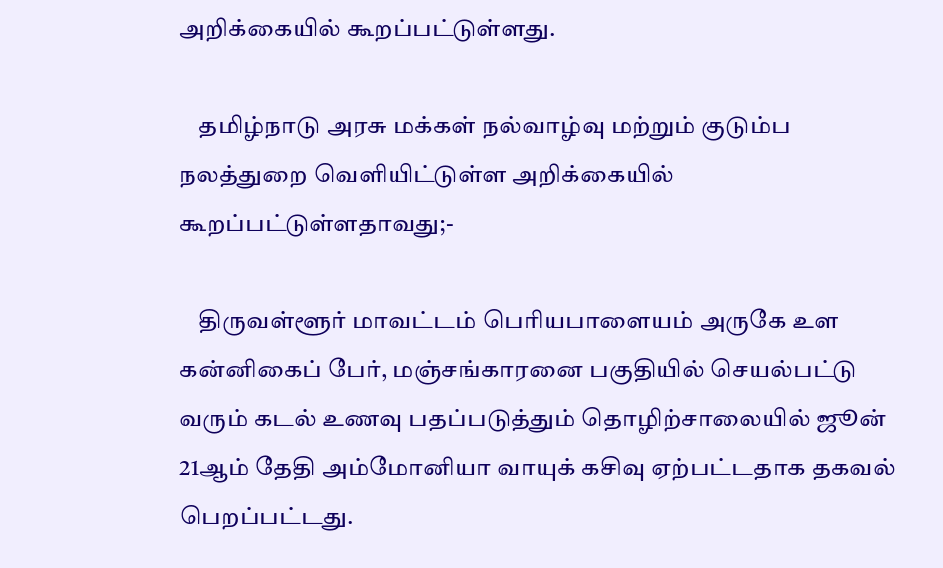அறிக்கையில் கூறப்பட்டுள்ளது.

    தமிழ்நாடு அரசு மக்கள் நல்வாழ்வு மற்றும் குடும்ப நலத்துறை வெளியிட்டுள்ள அறிக்கையில் கூறப்பட்டுள்ளதாவது;-

    திருவள்ளூர் மாவட்டம் பெரியபாளையம் அருகே உள கன்னிகைப் பேர், மஞ்சங்காரனை பகுதியில் செயல்பட்டு வரும் கடல் உணவு பதப்படுத்தும் தொழிற்சாலையில் ஜூன் 21ஆம் தேதி அம்மோனியா வாயுக் கசிவு ஏற்பட்டதாக தகவல் பெறப்பட்டது.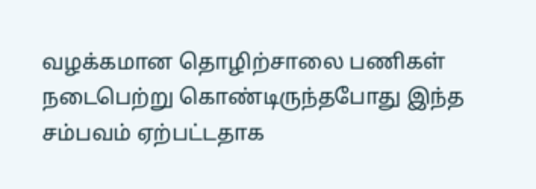வழக்கமான தொழிற்சாலை பணிகள் நடைபெற்று கொண்டிருந்தபோது இந்த சம்பவம் ஏற்பட்டதாக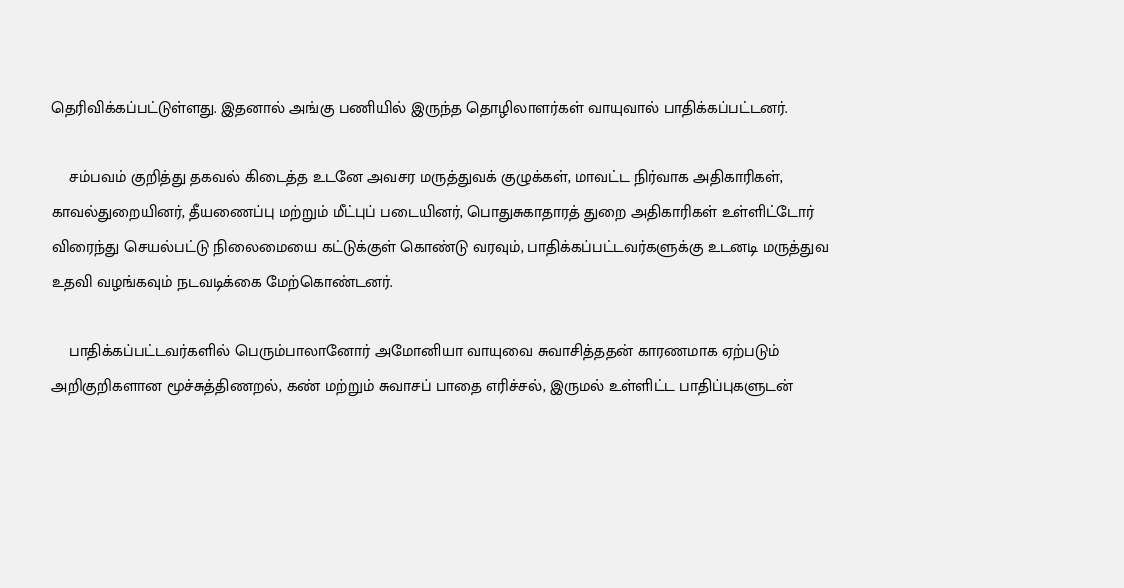தெரிவிக்கப்பட்டுள்ளது. இதனால் அங்கு பணியில் இருந்த தொழிலாளர்கள் வாயுவால் பாதிக்கப்பட்டனர்.

    சம்பவம் குறித்து தகவல் கிடைத்த உடனே அவசர மருத்துவக் குழுக்கள், மாவட்ட நிர்வாக அதிகாரிகள், காவல்துறையினர், தீயணைப்பு மற்றும் மீட்புப் படையினர், பொதுசுகாதாரத் துறை அதிகாரிகள் உள்ளிட்டோர் விரைந்து செயல்பட்டு நிலைமையை கட்டுக்குள் கொண்டு வரவும், பாதிக்கப்பட்டவர்களுக்கு உடனடி மருத்துவ உதவி வழங்கவும் நடவடிக்கை மேற்கொண்டனர்.

    பாதிக்கப்பட்டவர்களில் பெரும்பாலானோர் அமோனியா வாயுவை சுவாசித்ததன் காரணமாக ஏற்படும் அறிகுறிகளான மூச்சுத்திணறல், கண் மற்றும் சுவாசப் பாதை எரிச்சல், இருமல் உள்ளிட்ட பாதிப்புகளுடன்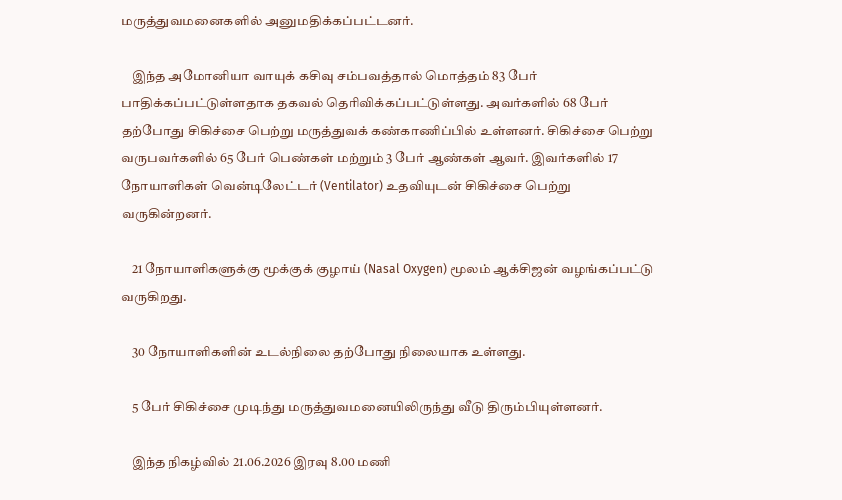மருத்துவமனைகளில் அனுமதிக்கப்பட்டனர்.

    இந்த அமோனியா வாயுக் கசிவு சம்பவத்தால் மொத்தம் 83 பேர் பாதிக்கப்பட்டுள்ளதாக தகவல் தெரிவிக்கப்பட்டுள்ளது. அவர்களில் 68 பேர் தற்போது சிகிச்சை பெற்று மருத்துவக் கண்காணிப்பில் உள்ளனர். சிகிச்சை பெற்று வருபவர்களில் 65 பேர் பெண்கள் மற்றும் 3 பேர் ஆண்கள் ஆவர். இவர்களில் 17 நோயாளிகள் வென்டிலேட்டர் (Ventilator) உதவியுடன் சிகிச்சை பெற்று வருகின்றனர்.

    21 நோயாளிகளுக்கு மூக்குக் குழாய் (Nasal Oxygen) மூலம் ஆக்சிஜன் வழங்கப்பட்டு வருகிறது.

    30 நோயாளிகளின் உடல்நிலை தற்போது நிலையாக உள்ளது.

    5 பேர் சிகிச்சை முடிந்து மருத்துவமனையிலிருந்து வீடு திரும்பியுள்ளனர்.

    இந்த நிகழ்வில் 21.06.2026 இரவு 8.00 மணி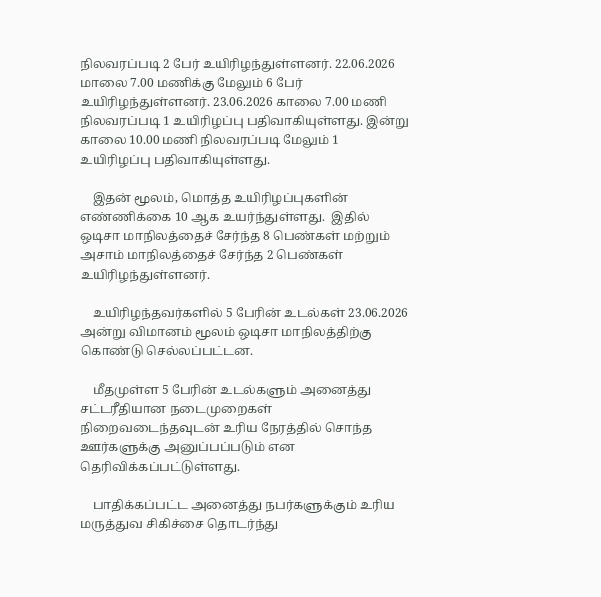நிலவரப்படி 2 பேர் உயிரிழந்துள்ளனர். 22.06.2026 மாலை 7.00 மணிக்கு மேலும் 6 பேர் உயிரிழந்துள்ளனர். 23.06.2026 காலை 7.00 மணி நிலவரப்படி 1 உயிரிழப்பு பதிவாகியுள்ளது. இன்று காலை 10.00 மணி நிலவரப்படி மேலும் 1 உயிரிழப்பு பதிவாகியுள்ளது.

    இதன் மூலம், மொத்த உயிரிழப்புகளின் எண்ணிக்கை 10 ஆக உயர்ந்துள்ளது.  இதில் ஒடிசா மாநிலத்தைச் சேர்ந்த 8 பெண்கள் மற்றும் அசாம் மாநிலத்தைச் சேர்ந்த 2 பெண்கள் உயிரிழந்துள்ளனர்.

    உயிரிழந்தவர்களில் 5 பேரின் உடல்கள் 23.06.2026 அன்று விமானம் மூலம் ஒடிசா மாநிலத்திற்கு கொண்டு செல்லப்பட்டன.

    மீதமுள்ள 5 பேரின் உடல்களும் அனைத்து சட்டரீதியான நடைமுறைகள் நிறைவடைந்தவுடன் உரிய நேரத்தில் சொந்த ஊர்களுக்கு அனுப்பப்படும் என தெரிவிக்கப்பட்டுள்ளது.

    பாதிக்கப்பட்ட அனைத்து நபர்களுக்கும் உரிய மருத்துவ சிகிச்சை தொடர்ந்து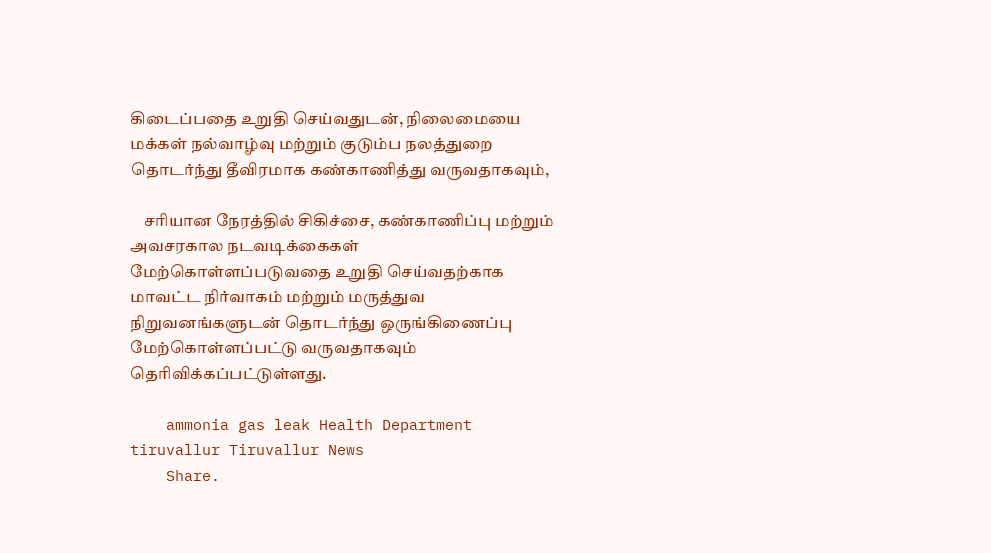கிடைப்பதை உறுதி செய்வதுடன், நிலைமையை மக்கள் நல்வாழ்வு மற்றும் குடும்ப நலத்துறை தொடர்ந்து தீவிரமாக கண்காணித்து வருவதாகவும்,

    சரியான நேரத்தில் சிகிச்சை, கண்காணிப்பு மற்றும் அவசரகால நடவடிக்கைகள் மேற்கொள்ளப்படுவதை உறுதி செய்வதற்காக மாவட்ட நிர்வாகம் மற்றும் மருத்துவ நிறுவனங்களுடன் தொடர்ந்து ஒருங்கிணைப்பு மேற்கொள்ளப்பட்டு வருவதாகவும் தெரிவிக்கப்பட்டுள்ளது.

    ammonia gas leak Health Department tiruvallur Tiruvallur News
    Share.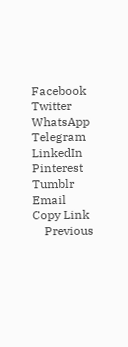Facebook Twitter WhatsApp Telegram LinkedIn Pinterest Tumblr Email Copy Link
    Previous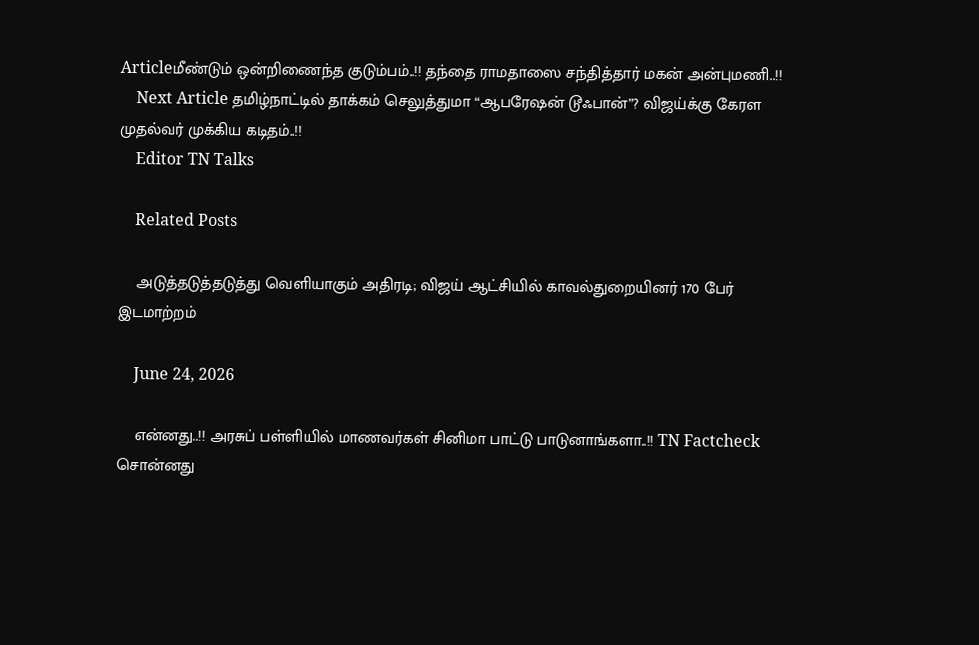Articleமீண்டும் ஒன்றிணைந்த குடும்பம்..!! தந்தை ராமதாஸை சந்தித்தார் மகன் அன்புமணி..!!
    Next Article தமிழ்நாட்டில் தாக்கம் செலுத்துமா “ஆபரேஷன் டூஃபான்”? விஜய்க்கு கேரள முதல்வர் முக்கிய கடிதம்..!!
    Editor TN Talks

    Related Posts

    அடுத்தடுத்தடுத்து வெளியாகும் அதிரடி; விஜய் ஆட்சியில் காவல்துறையினர் 170 பேர் இடமாற்றம்

    June 24, 2026

    என்னது..!! அரசுப் பள்ளியில் மாணவர்கள் சினிமா பாட்டு பாடுனாங்களா..!! TN Factcheck சொன்னது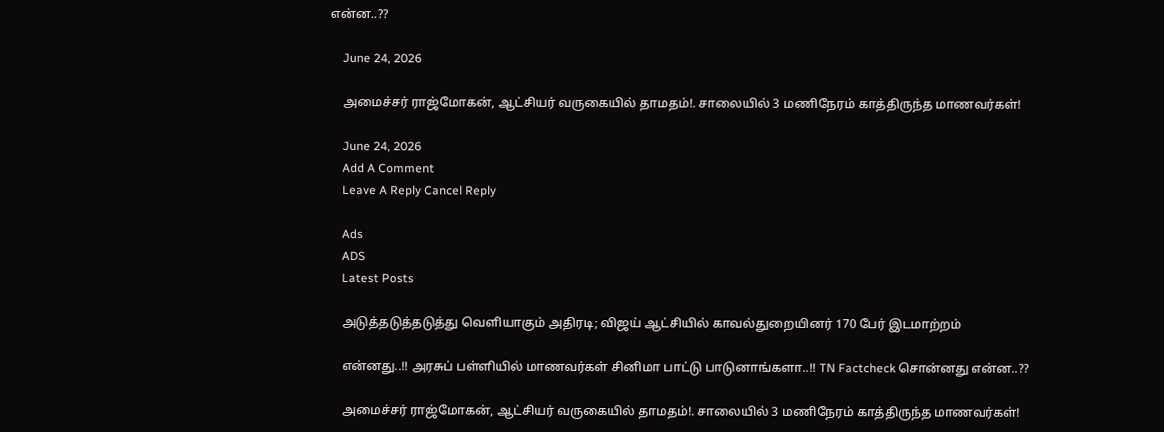என்ன..??

    June 24, 2026

    அமைச்சர் ராஜ்மோகன், ஆட்சியர் வருகையில் தாமதம்!. சாலையில் 3 மணிநேரம் காத்திருந்த மாணவர்கள்!

    June 24, 2026
    Add A Comment
    Leave A Reply Cancel Reply

    Ads
    ADS
    Latest Posts

    அடுத்தடுத்தடுத்து வெளியாகும் அதிரடி; விஜய் ஆட்சியில் காவல்துறையினர் 170 பேர் இடமாற்றம்

    என்னது..!! அரசுப் பள்ளியில் மாணவர்கள் சினிமா பாட்டு பாடுனாங்களா..!! TN Factcheck சொன்னது என்ன..??

    அமைச்சர் ராஜ்மோகன், ஆட்சியர் வருகையில் தாமதம்!. சாலையில் 3 மணிநேரம் காத்திருந்த மாணவர்கள்!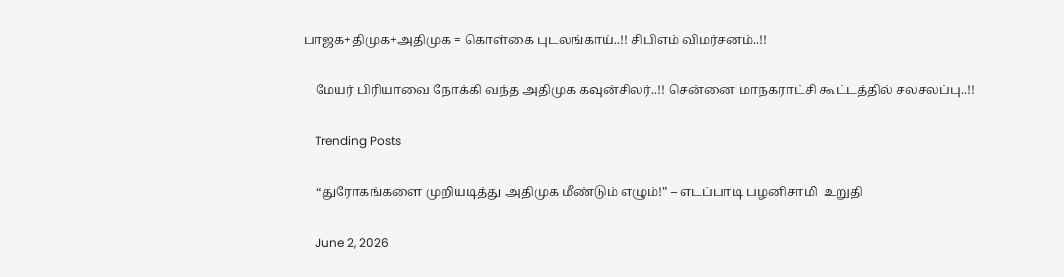பாஜக+திமுக+அதிமுக = கொள்கை புடலங்காய்..!! சிபிஎம் விமர்சனம்..!!

    மேயர் பிரியாவை நோக்கி வந்த அதிமுக கவுன்சிலர்..!! சென்னை மாநகராட்சி கூட்டத்தில் சலசலப்பு..!!

    Trending Posts

    “துரோகங்களை முறியடித்து அதிமுக மீண்டும் எழும்!” – எடப்பாடி பழனிசாமி  உறுதி

    June 2, 2026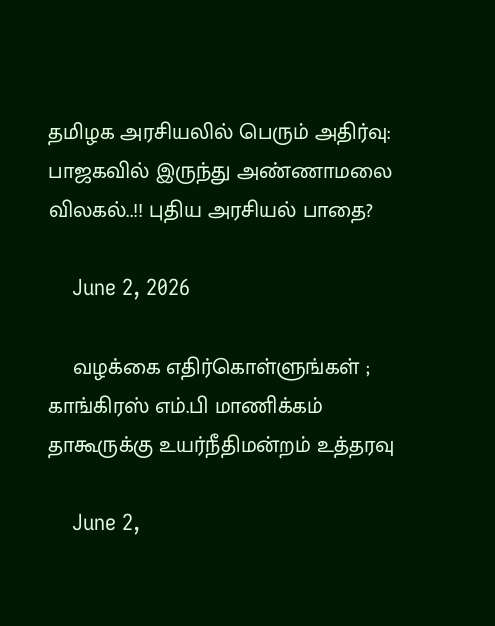தமிழக அரசியலில் பெரும் அதிர்வு: பாஜகவில் இருந்து அண்ணாமலை விலகல்..!! புதிய அரசியல் பாதை?

    June 2, 2026

    வழக்கை எதிர்கொள்ளுங்கள் ; காங்கிரஸ் எம்.பி மாணிக்கம் தாகூருக்கு உயர்நீதிமன்றம் உத்தரவு

    June 2,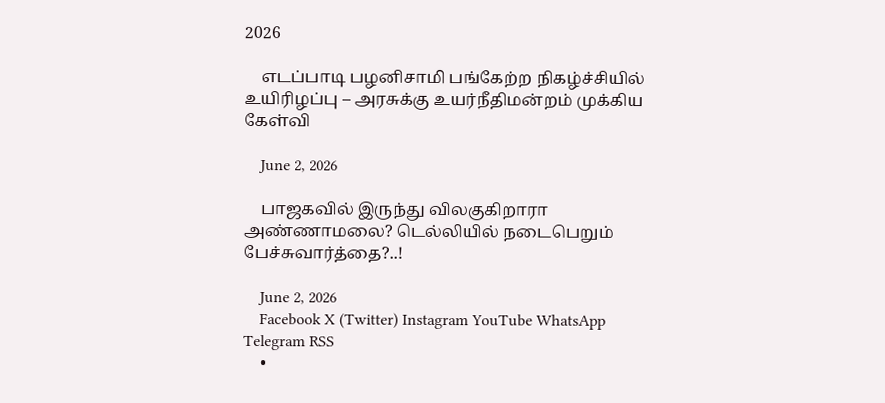2026

    எடப்பாடி பழனிசாமி பங்கேற்ற நிகழ்ச்சியில் உயிரிழப்பு – அரசுக்கு உயர்நீதிமன்றம் முக்கிய கேள்வி

    June 2, 2026

    பாஜகவில் இருந்து விலகுகிறாரா அண்ணாமலை? டெல்லியில் நடைபெறும் பேச்சுவார்த்தை?..!

    June 2, 2026
    Facebook X (Twitter) Instagram YouTube WhatsApp Telegram RSS
    •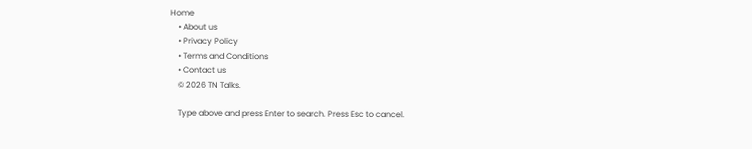Home
    • About us
    • Privacy Policy
    • Terms and Conditions
    • Contact us
    © 2026 TN Talks.

    Type above and press Enter to search. Press Esc to cancel.